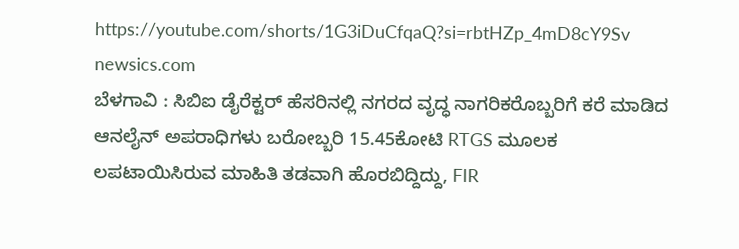https://youtube.com/shorts/1G3iDuCfqaQ?si=rbtHZp_4mD8cY9Sv
newsics.com
ಬೆಳಗಾವಿ : ಸಿಬಿಐ ಡೈರೆಕ್ಟರ್ ಹೆಸರಿನಲ್ಲಿ ನಗರದ ವೃದ್ಧ ನಾಗರಿಕರೊಬ್ಬರಿಗೆ ಕರೆ ಮಾಡಿದ ಆನಲೈನ್ ಅಪರಾಧಿಗಳು ಬರೋಬ್ಬರಿ 15.45ಕೋಟಿ RTGS ಮೂಲಕ ಲಪಟಾಯಿಸಿರುವ ಮಾಹಿತಿ ತಡವಾಗಿ ಹೊರಬಿದ್ದಿದ್ದು, FIR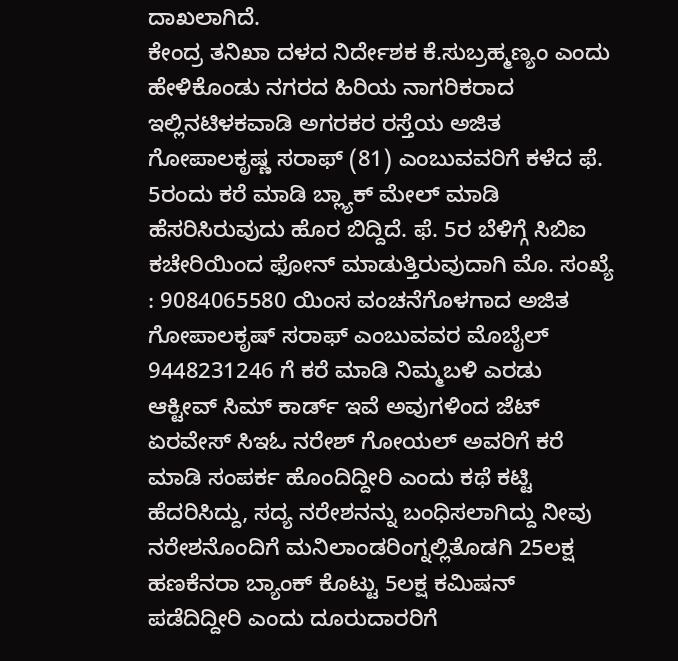ದಾಖಲಾಗಿದೆ.
ಕೇಂದ್ರ ತನಿಖಾ ದಳದ ನಿರ್ದೇಶಕ ಕೆ.ಸುಬ್ರಹ್ಮಣ್ಯಂ ಎಂದು ಹೇಳಿಕೊಂಡು ನಗರದ ಹಿರಿಯ ನಾಗರಿಕರಾದ ಇಲ್ಲಿನಟಿಳಕವಾಡಿ ಅಗರಕರ ರಸ್ತೆಯ ಅಜಿತ ಗೋಪಾಲಕೃಷ್ಣ ಸರಾಫ್ (81) ಎಂಬುವವರಿಗೆ ಕಳೆದ ಫೆ. 5ರಂದು ಕರೆ ಮಾಡಿ ಬ್ಲ್ಯಾಕ್ ಮೇಲ್ ಮಾಡಿ ಹೆಸರಿಸಿರುವುದು ಹೊರ ಬಿದ್ದಿದೆ. ಫೆ. 5ರ ಬೆಳಿಗ್ಗೆ ಸಿಬಿಐ ಕಚೇರಿಯಿಂದ ಫೋನ್ ಮಾಡುತ್ತಿರುವುದಾಗಿ ಮೊ. ಸಂಖ್ಯೆ : 9084065580 ಯಿಂಸ ವಂಚನೆಗೊಳಗಾದ ಅಜಿತ ಗೋಪಾಲಕೃಷ್ ಸರಾಫ್ ಎಂಬುವವರ ಮೊಬೈಲ್ 9448231246 ಗೆ ಕರೆ ಮಾಡಿ ನಿಮ್ಮಬಳಿ ಎರಡು ಆಕ್ಟೀವ್ ಸಿಮ್ ಕಾರ್ಡ್ ಇವೆ ಅವುಗಳಿಂದ ಜೆಟ್ ಏರವೇಸ್ ಸಿಇಓ ನರೇಶ್ ಗೋಯಲ್ ಅವರಿಗೆ ಕರೆ ಮಾಡಿ ಸಂಪರ್ಕ ಹೊಂದಿದ್ದೀರಿ ಎಂದು ಕಥೆ ಕಟ್ಟಿ ಹೆದರಿಸಿದ್ದು, ಸದ್ಯ ನರೇಶನನ್ನು ಬಂಧಿಸಲಾಗಿದ್ದು ನೀವು ನರೇಶನೊಂದಿಗೆ ಮನಿಲಾಂಡರಿಂಗ್ನಲ್ಲಿತೊಡಗಿ 25ಲಕ್ಷ ಹಣಕೆನರಾ ಬ್ಯಾಂಕ್ ಕೊಟ್ಟು 5ಲಕ್ಷ ಕಮಿಷನ್ ಪಡೆದಿದ್ದೀರಿ ಎಂದು ದೂರುದಾರರಿಗೆ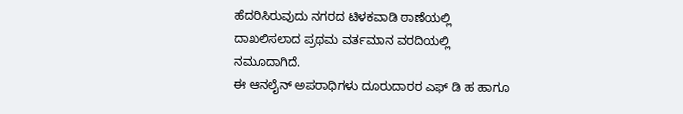ಹೆದರಿಸಿರುವುದು ನಗರದ ಟಿಳಕವಾಡಿ ಠಾಣೆಯಲ್ಲಿ ದಾಖಲಿಸಲಾದ ಪ್ರಥಮ ವರ್ತಮಾನ ವರದಿಯಲ್ಲಿ ನಮೂದಾಗಿದೆ.
ಈ ಆನಲೈನ್ ಅಪರಾಧಿಗಳು ದೂರುದಾರರ ಎಫ್ ಡಿ ಹ ಹಾಗೂ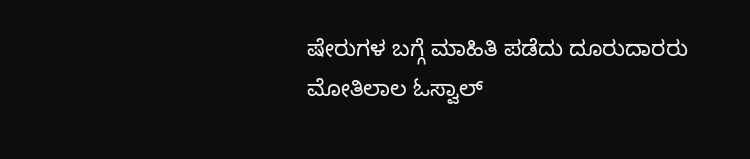ಷೇರುಗಳ ಬಗ್ಗೆ ಮಾಹಿತಿ ಪಡೆದು ದೂರುದಾರರು ಮೋತಿಲಾಲ ಓಸ್ವಾಲ್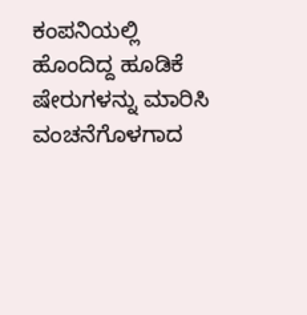ಕಂಪನಿಯಲ್ಲಿ ಹೊಂದಿದ್ದ ಹೂಡಿಕೆ ಷೇರುಗಳನ್ನು ಮಾರಿಸಿ ವಂಚನೆಗೊಳಗಾದ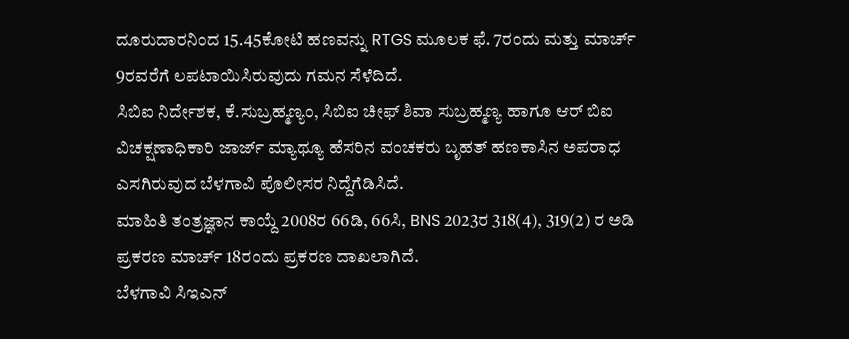ದೂರುದಾರನಿಂದ 15.45ಕೋಟಿ ಹಣವನ್ನು RTGS ಮೂಲಕ ಫೆ. 7ರಂದು ಮತ್ತು ಮಾರ್ಚ್ 9ರವರೆಗೆ ಲಪಟಾಯಿಸಿರುವುದು ಗಮನ ಸೆಳೆದಿದೆ.
ಸಿಬಿಐ ನಿರ್ದೇಶಕ, ಕೆ.ಸುಬ್ರಹ್ಮಣ್ಯಂ, ಸಿಬಿಐ ಚೀಫ್ ಶಿವಾ ಸುಬ್ರಹ್ಮಣ್ಯ ಹಾಗೂ ಆರ್ ಬಿಐ ವಿಚಕ್ಷಣಾಧಿಕಾರಿ ಜಾರ್ಜ್ ಮ್ಯಾಥ್ಯೂ ಹೆಸರಿನ ವಂಚಕರು ಬೃಹತ್ ಹಣಕಾಸಿನ ಅಪರಾಧ ಎಸಗಿರುವುದ ಬೆಳಗಾವಿ ಪೊಲೀಸರ ನಿದ್ದೆಗೆಡಿಸಿದೆ.
ಮಾಹಿತಿ ತಂತ್ರಜ್ಞಾನ ಕಾಯ್ದೆ 2008ರ 66ಡಿ, 66ಸಿ, BNS 2023ರ 318(4), 319(2) ರ ಅಡಿ ಪ್ರಕರಣ ಮಾರ್ಚ್ 18ರಂದು ಪ್ರಕರಣ ದಾಖಲಾಗಿದೆ.
ಬೆಳಗಾವಿ ಸಿಇಎನ್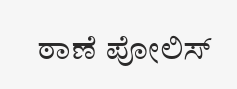ಠಾಣೆ ಪೋಲಿಸ್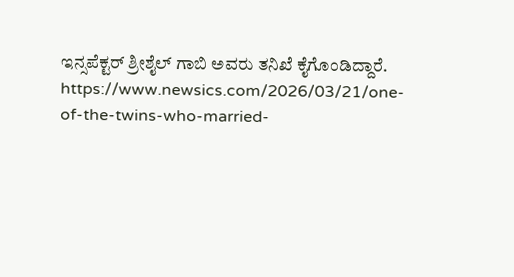ಇನ್ಸಪೆಕ್ಟರ್ ಶ್ರೀಶೈಲ್ ಗಾಬಿ ಅವರು ತನಿಖೆ ಕೈಗೊಂಡಿದ್ದಾರೆ.
https://www.newsics.com/2026/03/21/one-of-the-twins-who-married-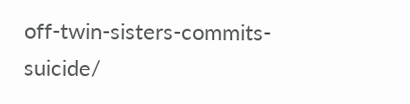off-twin-sisters-commits-suicide/